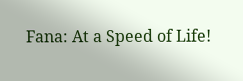Fana: At a Speed of Life!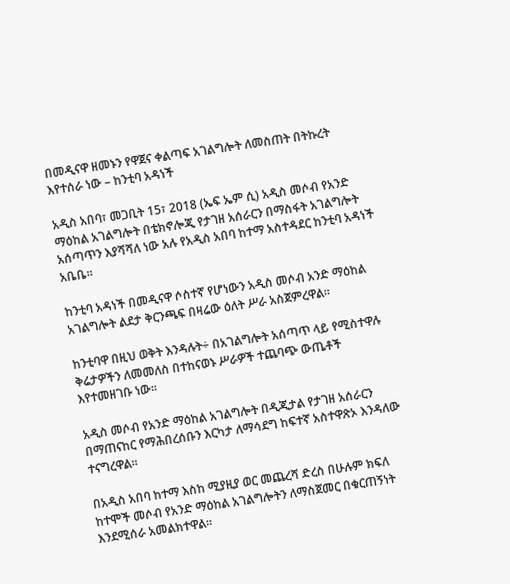በመዲናዋ ዘመኑን የዋጀና ቀልጣፍ አገልግሎት ለመስጠት በትኩረት እየተሰራ ነው – ከንቲባ አዳነች

አዲስ አበባ፣ መጋቢት 15፣ 2018 (ኤፍ ኤም ሲ) አዲስ መሶብ የአንድ ማዕከል አገልግሎት በቴክኖሎጂ የታገዘ አሰራርን በማስፋት አገልግሎት አሰጣጥን እያሻሻለ ነው አሉ የአዲስ አበባ ከተማ አስተዳደር ከንቲባ አዳነች አቤቤ፡፡

ከንቲባ አዳነች በመዲናዋ ሶስተኛ የሆነውን አዲስ መሶብ አንድ ማዕከል አገልግሎት ልደታ ቅርንጫፍ በዛሬው ዕለት ሥራ አስጀምረዋል።

ከንቲባዋ በዚህ ወቅት እንዳሉት÷ በአገልግሎት አሰጣጥ ላይ የሚስተዋሉ ቅሬታዎችን ለመመለስ በተከናወኑ ሥራዎች ተጨባጭ ውጤቶች እየተመዘገቡ ነው፡፡

አዲስ መሶብ የአንድ ማዕከል አገልግሎት በዲጂታል የታገዘ አሰራርን በማጠናከር የማሕበረሰቡን እርካታ ለማሳደግ ከፍተኛ አስተዋጽኦ እንዳለው ተናግረዋል፡፡

በአዲስ አበባ ከተማ እስከ ሚያዚያ ወር መጨረሻ ድረስ በሁሉም ክፍለ ከተሞች መሶብ የአንድ ማዕከል አገልግሎትን ለማስጀመር በቁርጠኝነት እንደሚሰራ አመልክተዋል፡፡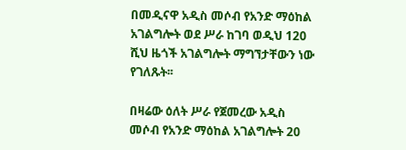በመዲናዋ አዲስ መሶብ የአንድ ማዕከል አገልግሎት ወደ ሥራ ከገባ ወዲህ 120 ሺህ ዜጎች አገልግሎት ማግኘታቸውን ነው የገለጹት፡፡

በዛሬው ዕለት ሥራ የጀመረው አዲስ መሶብ የአንድ ማዕከል አገልግሎት 20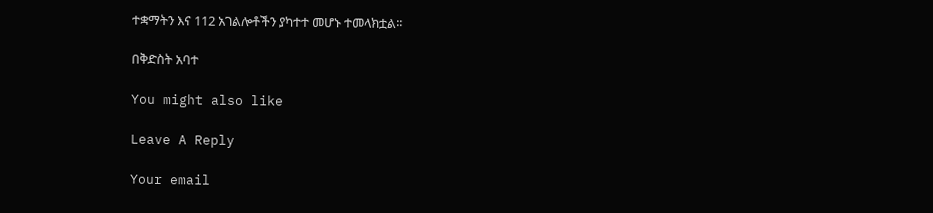ተቋማትን እና 112 አገልሎቶችን ያካተተ መሆኑ ተመላክቷል፡፡

በቅድስት አባተ

You might also like

Leave A Reply

Your email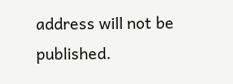address will not be published.